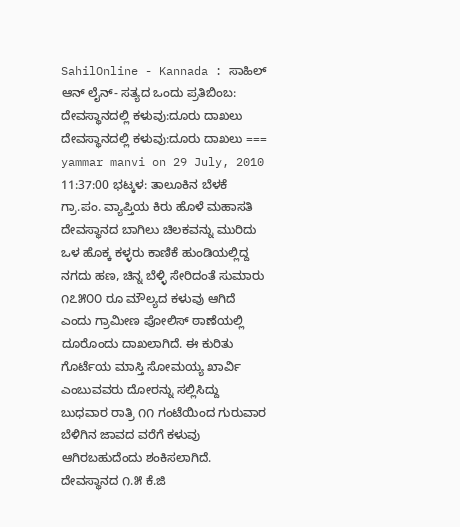SahilOnline - Kannada : ಸಾಹಿಲ್ ಆನ್ ‍ಲೈನ್- ಸತ್ಯದ ಒಂದು ಪ್ರತಿಬಿಂಬ: ದೇವಸ್ಥಾನದಲ್ಲಿ ಕಳುವು:ದೂರು ದಾಖಲು ದೇವಸ್ಥಾನದಲ್ಲಿ ಕಳುವು:ದೂರು ದಾಖಲು === yammar manvi on 29 July, 2010 11:37:00 ಭಟ್ಕಳ: ತಾಲೂಕಿನ ಬೆಳಕೆ ಗ್ರಾ.ಪಂ. ವ್ಯಾಪ್ತಿಯ ಕಿರು ಹೊಳೆ ಮಹಾಸತಿ ದೇವಸ್ಥಾನದ ಬಾಗಿಲು ಚಿಲಕವನ್ನು ಮುರಿದು ಒಳ ಹೊಕ್ಕ ಕಳ್ಳರು ಕಾಣಿಕೆ ಹುಂಡಿಯಲ್ಲಿದ್ದ ನಗದು ಹಣ, ಚಿನ್ನ ಬೆಳ್ಳಿ ಸೇರಿದಂತೆ ಸುಮಾರು ೧೭೫೦೦ ರೂ ಮೌಲ್ಯದ ಕಳುವು ಆಗಿದೆ ಎಂದು ಗ್ರಾಮೀಣ ಪೋಲಿಸ್ ಠಾಣೆಯಲ್ಲಿ ದೂರೊಂದು ದಾಖಲಾಗಿದೆ. ಈ ಕುರಿತು ಗೊರ್ಟೆಯ ಮಾಸ್ತಿ ಸೋಮಯ್ಯ ಖಾರ್ವಿ ಎಂಬುವವರು ದೋರನ್ನು ಸಲ್ಲಿಸಿದ್ದು ಬುಧವಾರ ರಾತ್ರಿ ೧೧ ಗಂಟೆಯಿಂದ ಗುರುವಾರ ಬೆಳಿಗಿನ ಜಾವದ ವರೆಗೆ ಕಳುವು ಆಗಿರಬಹುದೆಂದು ಶಂಕಿಸಲಾಗಿದೆ. ದೇವಸ್ಥಾನದ ೧.೫ ಕೆ.ಜಿ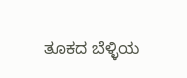ತೂಕದ ಬೆಳ್ಳಿಯ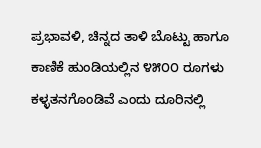ಪ್ರಭಾವಳಿ, ಚಿನ್ನದ ತಾಳಿ ಬೊಟ್ಟು ಹಾಗೂ ಕಾಣಿಕೆ ಹುಂಡಿಯಲ್ಲಿನ ೪೫೦೦ ರೂಗಳು ಕಳ್ಳತನಗೊಂಡಿವೆ ಎಂದು ದೂರಿನಲ್ಲಿ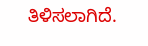ತಿಳಿಸಲಾಗಿದೆ.